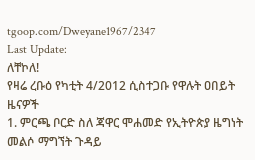tgoop.com/Dweyane1967/2347
Last Update:
ለቸኮለ!
የዛሬ ረቡዕ የካቲት 4/2012 ሲስተጋቡ የዋሉት ዐበይት ዜናዎች
1. ምርጫ ቦርድ ስለ ጃዋር ሞሐመድ የኢትዮጵያ ዜግነት መልሶ ማግኘት ጉዳይ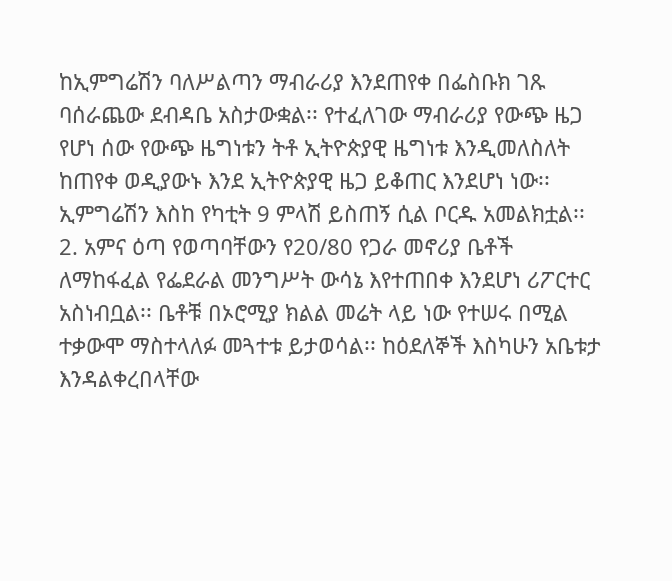ከኢምግሬሽን ባለሥልጣን ማብራሪያ እንደጠየቀ በፌስቡክ ገጹ ባሰራጨው ደብዳቤ አስታውቋል፡፡ የተፈለገው ማብራሪያ የውጭ ዜጋ የሆነ ሰው የውጭ ዜግነቱን ትቶ ኢትዮጵያዊ ዜግነቱ እንዲመለስለት ከጠየቀ ወዲያውኑ እንደ ኢትዮጵያዊ ዜጋ ይቆጠር እንደሆነ ነው፡፡ ኢምግሬሽን እስከ የካቲት 9 ምላሽ ይስጠኝ ሲል ቦርዱ አመልክቷል፡፡
2. አምና ዕጣ የወጣባቸውን የ20/80 የጋራ መኖሪያ ቤቶች ለማከፋፈል የፌደራል መንግሥት ውሳኔ እየተጠበቀ እንደሆነ ሪፖርተር አስነብቧል፡፡ ቤቶቹ በኦሮሚያ ክልል መሬት ላይ ነው የተሠሩ በሚል ተቃውሞ ማስተላለፉ መጓተቱ ይታወሳል፡፡ ከዕደለኞች እስካሁን አቤቱታ እንዳልቀረበላቸው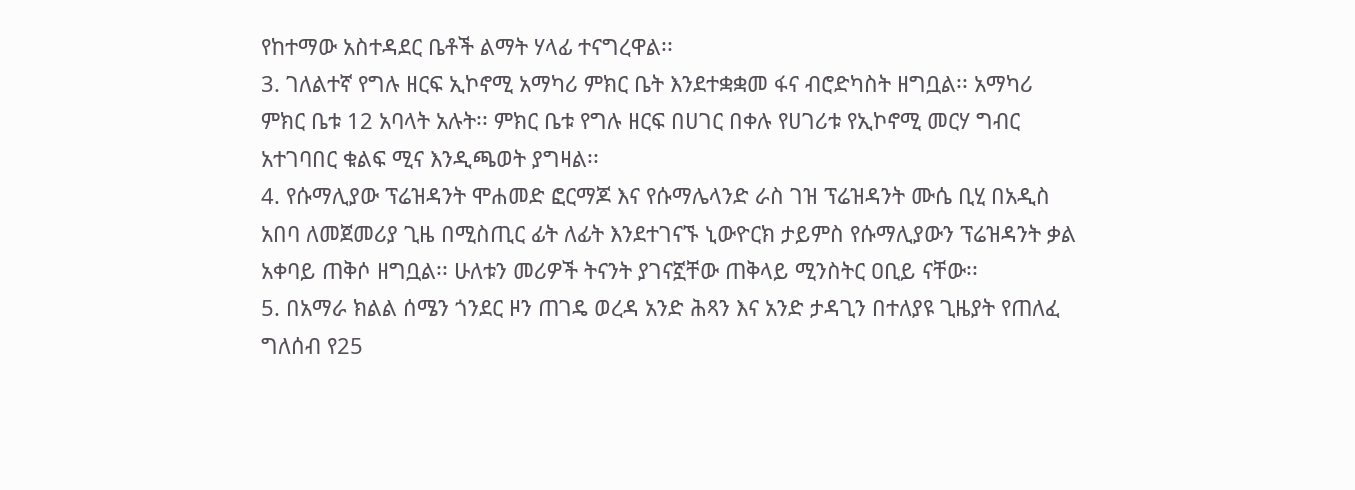የከተማው አስተዳደር ቤቶች ልማት ሃላፊ ተናግረዋል፡፡
3. ገለልተኛ የግሉ ዘርፍ ኢኮኖሚ አማካሪ ምክር ቤት እንደተቋቋመ ፋና ብሮድካስት ዘግቧል፡፡ አማካሪ ምክር ቤቱ 12 አባላት አሉት፡፡ ምክር ቤቱ የግሉ ዘርፍ በሀገር በቀሉ የሀገሪቱ የኢኮኖሚ መርሃ ግብር አተገባበር ቁልፍ ሚና እንዲጫወት ያግዛል፡፡
4. የሱማሊያው ፕሬዝዳንት ሞሐመድ ፎርማጆ እና የሱማሌላንድ ራስ ገዝ ፕሬዝዳንት ሙሴ ቢሂ በአዲስ አበባ ለመጀመሪያ ጊዜ በሚስጢር ፊት ለፊት እንደተገናኙ ኒውዮርክ ታይምስ የሱማሊያውን ፕሬዝዳንት ቃል አቀባይ ጠቅሶ ዘግቧል፡፡ ሁለቱን መሪዎች ትናንት ያገናኟቸው ጠቅላይ ሚንስትር ዐቢይ ናቸው፡፡
5. በአማራ ክልል ሰሜን ጎንደር ዞን ጠገዴ ወረዳ አንድ ሕጻን እና አንድ ታዳጊን በተለያዩ ጊዜያት የጠለፈ ግለሰብ የ25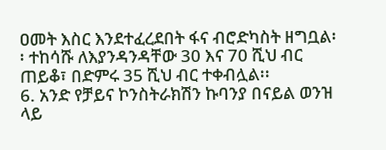ዐመት እስር እንደተፈረደበት ፋና ብሮድካስት ዘግቧል፡፡ ተከሳሹ ለእያንዳንዳቸው 30 እና 70 ሺህ ብር ጠይቆ፣ በድምሩ 35 ሺህ ብር ተቀብሏል፡፡
6. አንድ የቻይና ኮንስትራክሽን ኩባንያ በናይል ወንዝ ላይ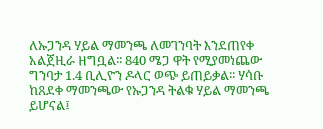ለኡጋንዳ ሃይል ማመንጫ ለመገንባት እንደጠየቀ አልጀዚራ ዘግቧል፡፡ 840 ሜጋ ዋት የሚያመነጨው ግንባታ 1.4 ቢሊዮን ዶላር ወጭ ይጠይቃል፡፡ ሃሳቡ ከጸደቀ ማመንጫው የኡጋንዳ ትልቁ ሃይል ማመንጫ ይሆናል፤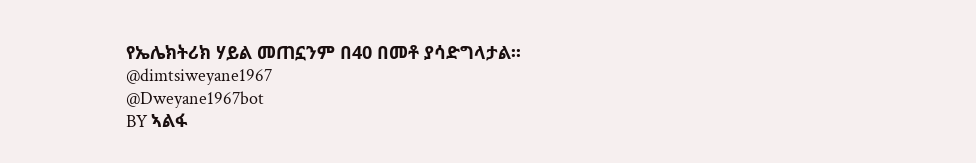የኤሌክትሪክ ሃይል መጠኗንም በ40 በመቶ ያሳድግላታል፡፡
@dimtsiweyane1967
@Dweyane1967bot
BY ኣልፋ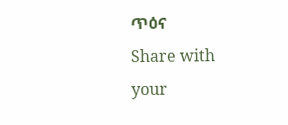ጥዕና
Share with your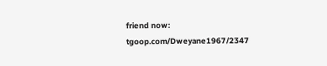friend now:
tgoop.com/Dweyane1967/2347